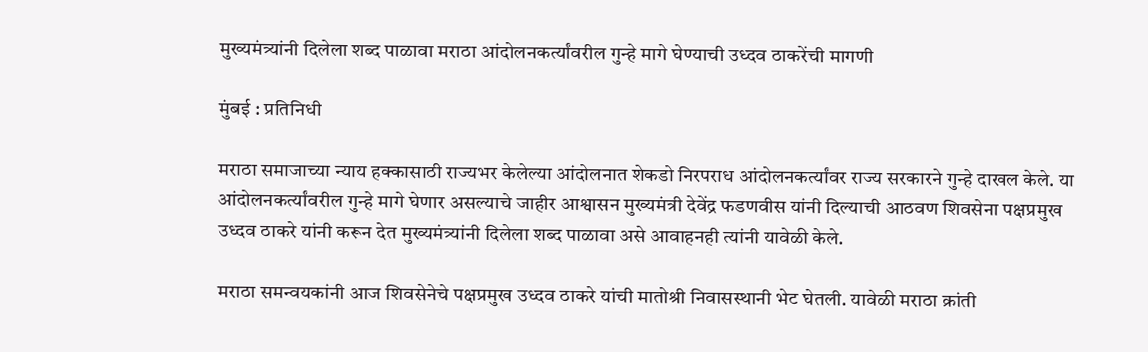मुख्यमंत्र्यांनी दिलेला शब्द पाळावा मराठा आंदोलनकर्त्यांवरील गुन्हे मागे घेण्याची उध्दव ठाकरेंची मागणी

मुंबई : प्रतिनिधी

मराठा समाजाच्या न्याय हक्कासाठी राज्यभर केलेल्या आंदोलनात शेकडो निरपराध आंदोलनकर्त्यांवर राज्य सरकारने गुन्हे दाखल केले. या आंदोलनकर्त्यांवरील गुन्हे मागे घेणार असल्याचे जाहीर आश्वासन मुख्यमंत्री देवेंद्र फडणवीस यांनी दिल्याची आठवण शिवसेना पक्षप्रमुख उध्दव ठाकरे यांनी करून देत मुख्यमंत्र्यांनी दिलेला शब्द पाळावा असे आवाहनही त्यांनी यावेळी केले.

मराठा समन्वयकांनी आज शिवसेनेचे पक्षप्रमुख उध्दव ठाकरे यांची मातोश्री निवासस्थानी भेट घेतली. यावेळी मराठा क्रांती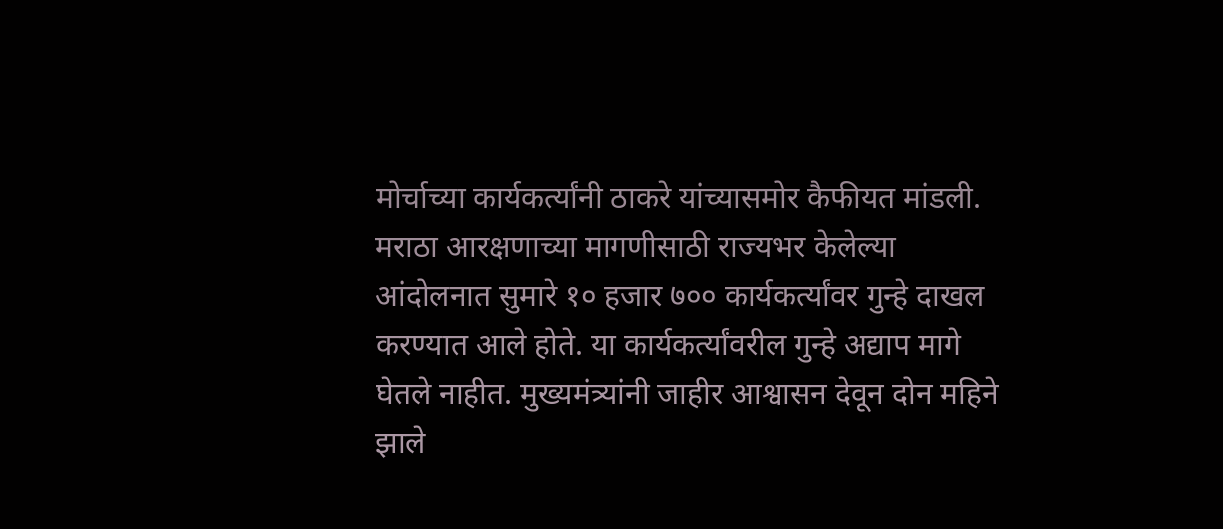मोर्चाच्या कार्यकर्त्यांनी ठाकरे यांच्यासमोर कैफीयत मांडली. मराठा आरक्षणाच्या मागणीसाठी राज्यभर केलेल्या आंदोलनात सुमारे १० हजार ७०० कार्यकर्त्यांवर गुन्हे दाखल करण्यात आले होते. या कार्यकर्त्यांवरील गुन्हे अद्याप मागे घेतले नाहीत. मुख्यमंत्र्यांनी जाहीर आश्वासन देवून दोन महिने झाले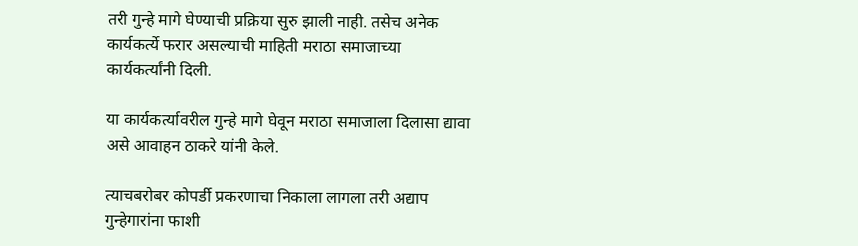तरी गुन्हे मागे घेण्याची प्रक्रिया सुरु झाली नाही. तसेच अनेक कार्यकर्त्ये फरार असल्याची माहिती मराठा समाजाच्या कार्यकर्त्यांनी दिली.

या कार्यकर्त्यावरील गुन्हे मागे घेवून मराठा समाजाला दिलासा द्यावा असे आवाहन ठाकरे यांनी केले.

त्याचबरोबर कोपर्डी प्रकरणाचा निकाला लागला तरी अद्याप गुन्हेगारांना फाशी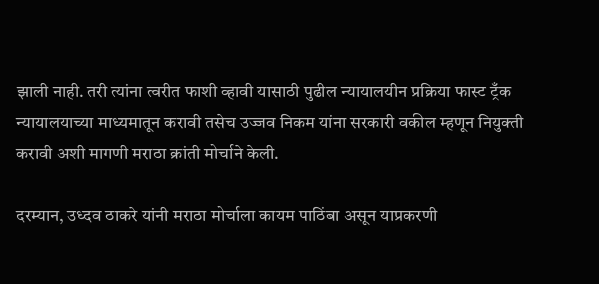झाली नाही. तरी त्यांना त्वरीत फाशी व्हावी यासाठी पुढील न्यायालयीन प्रक्रिया फास्ट ट्रँक न्यायालयाच्या माध्यमातून करावी तसेच उज्जव निकम यांना सरकारी वकील म्हणून नियुक्ती करावी अशी मागणी मराठा क्रांती मोर्चाने केली.

दरम्यान, उध्दव ठाकरे यांनी मराठा मोर्चाला कायम पाठिंबा असून याप्रकरणी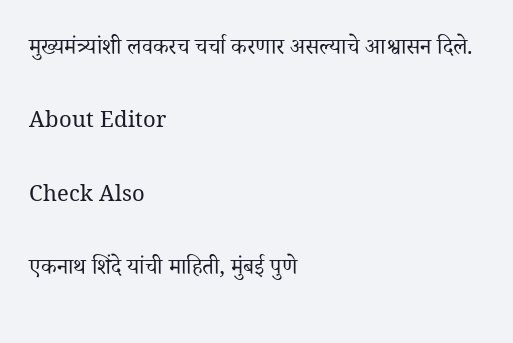मुख्यमंत्र्यांशी लवकरच चर्चा करणार असल्याचे आश्वासन दिले.

About Editor

Check Also

एकनाथ शिंदे यांची माहिती, मुंबई पुणे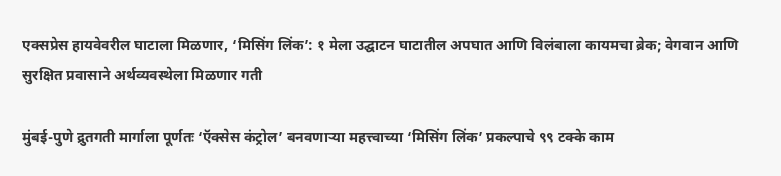एक्सप्रेस हायवेवरील घाटाला मिळणार, ‘मिसिंग लिंक’: १ मेला उद्घाटन घाटातील अपघात आणि विलंबाला कायमचा ब्रेक; वेगवान आणि सुरक्षित प्रवासाने अर्थव्यवस्थेला मिळणार गती

मुंबई-पुणे द्रुतगती मार्गाला पूर्णतः ‘ऍक्सेस कंट्रोल’ बनवणाऱ्या महत्त्वाच्या ‘मिसिंग लिंक’ प्रकल्पाचे ९९ टक्के काम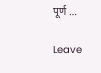पूर्ण …

Leave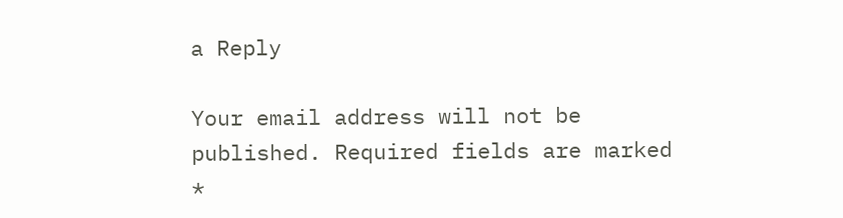a Reply

Your email address will not be published. Required fields are marked *